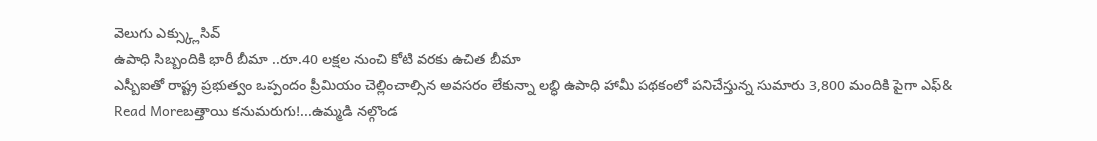వెలుగు ఎక్స్క్లుసివ్
ఉపాధి సిబ్బందికి భారీ బీమా ..రూ.40 లక్షల నుంచి కోటి వరకు ఉచిత బీమా
ఎస్బీఐతో రాష్ట్ర ప్రభుత్వం ఒప్పందం ప్రీమియం చెల్లించాల్సిన అవసరం లేకున్నా లబ్ధి ఉపాధి హామీ పథకంలో పనిచేస్తున్న సుమారు 3,800 మందికి పైగా ఎఫ్&
Read Moreబత్తాయి కనుమరుగు!...ఉమ్మడి నల్గొండ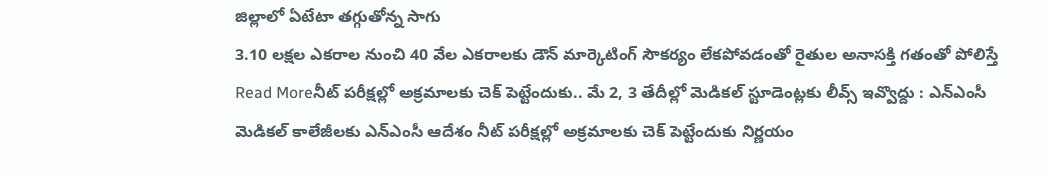జిల్లాలో ఏటేటా తగ్గుతోన్న సాగు
3.10 లక్షల ఎకరాల నుంచి 40 వేల ఎకరాలకు డౌన్ మార్కెటింగ్ సౌకర్యం లేకపోవడంతో రైతుల అనాసక్తి గతంతో పోలిస్తే
Read Moreనీట్ పరీక్షల్లో అక్రమాలకు చెక్ పెట్టేందుకు.. మే 2, 3 తేదీల్లో మెడికల్ స్టూడెంట్లకు లీవ్స్ ఇవ్వొద్దు : ఎన్ఎంసీ
మెడికల్ కాలేజీలకు ఎన్ఎంసీ ఆదేశం నీట్ పరీక్షల్లో అక్రమాలకు చెక్ పెట్టేందుకు నిర్ణయం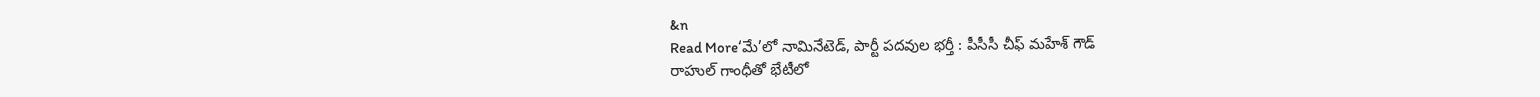&n
Read More‘మే’లో నామినేటెడ్, పార్టీ పదవుల భర్తీ : పీసీసీ చీఫ్ మహేశ్ గౌడ్
రాహుల్ గాంధీతో భేటీలో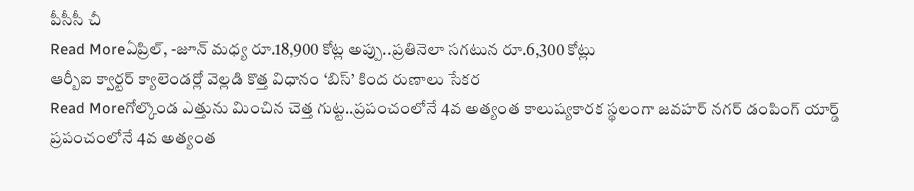పీసీసీ చీ
Read Moreఏప్రిల్, -జూన్ మధ్య రూ.18,900 కోట్ల అప్పు..ప్రతినెలా సగటున రూ.6,300 కోట్లు
ఆర్బీఐ క్వార్టర్ క్యాలెండర్లో వెల్లడి కొత్త విధానం ‘బిస్’ కింద రుణాలు సేకర
Read Moreగోల్కొండ ఎత్తును మించిన చెత్త గుట్ట..ప్రపంచంలోనే 4వ అత్యంత కాలుష్యకారక స్థలంగా జవహర్ నగర్ డంపింగ్ యార్డ్
ప్రపంచంలోనే 4వ అత్యంత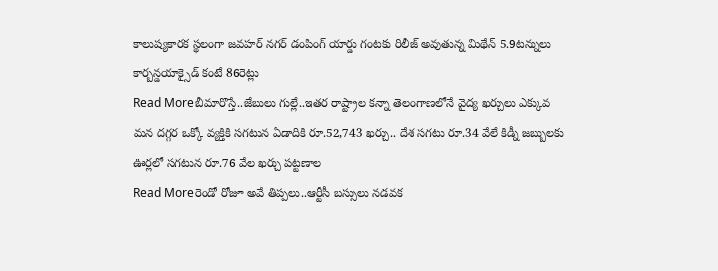కాలుష్యకారక స్థలంగా జవహర్ నగర్ డంపింగ్ యార్డు గంటకు రిలీజ్ అవుతున్న మిథేన్ 5.9టన్నులు కార్బన్డయాక్సైడ్ కంటే 86రెట్లు
Read Moreబీమారొస్తే..జేబులు గుల్లే..ఇతర రాష్ట్రాల కన్నా తెలంగాణలోనే వైద్య ఖర్చులు ఎక్కువ
మన దగ్గర ఒక్కో వ్యక్తికి సగటున ఏడాదికి రూ.52,743 ఖర్చు.. దేశ సగటు రూ.34 వేలే కిడ్నీ జబ్బులకు ఊర్లలో సగటున రూ.76 వేల ఖర్చు పట్టణాల
Read Moreరెండో రోజూ అవే తిప్పలు..ఆర్టీసీ బస్సులు నడవక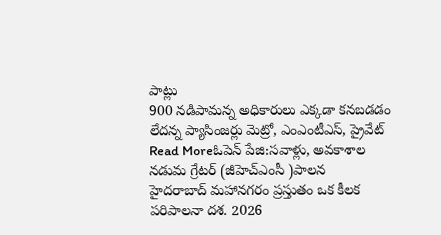పాట్లు
900 నడిపామన్న అధికారులు ఎక్కడా కనబడడం లేదన్న ప్యాసింజర్లు మెట్రో, ఎంఎంటీఎస్, ప్రైవేట్
Read Moreఓపెన్ పేజి:సవాళ్లు, అవకాశాల నడుమ గ్రేటర్ (జీహెచ్ఎంసీ )పాలన
హైదరాబాద్ మహానగరం ప్రస్తుతం ఒక కీలక పరిపాలనా దశ. 2026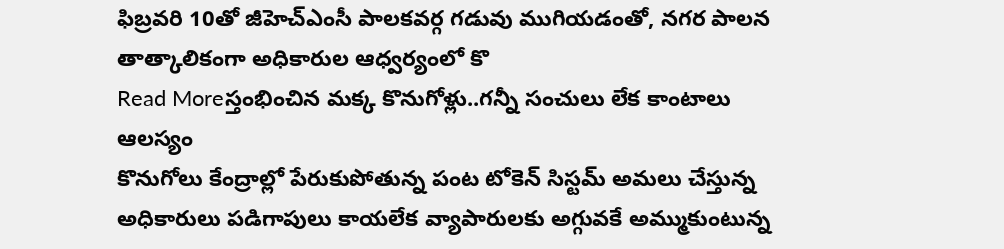ఫిబ్రవరి 10తో జీహెచ్ఎంసీ పాలకవర్గ గడువు ముగియడంతో, నగర పాలన తాత్కాలికంగా అధికారుల ఆధ్వర్యంలో కొ
Read Moreస్తంభించిన మక్క కొనుగోళ్లు..గన్నీ సంచులు లేక కాంటాలు ఆలస్యం
కొనుగోలు కేంద్రాల్లో పేరుకుపోతున్న పంట టోకెన్ సిస్టమ్ అమలు చేస్తున్న అధికారులు పడిగాపులు కాయలేక వ్యాపారులకు అగ్గువకే అమ్ముకుంటున్న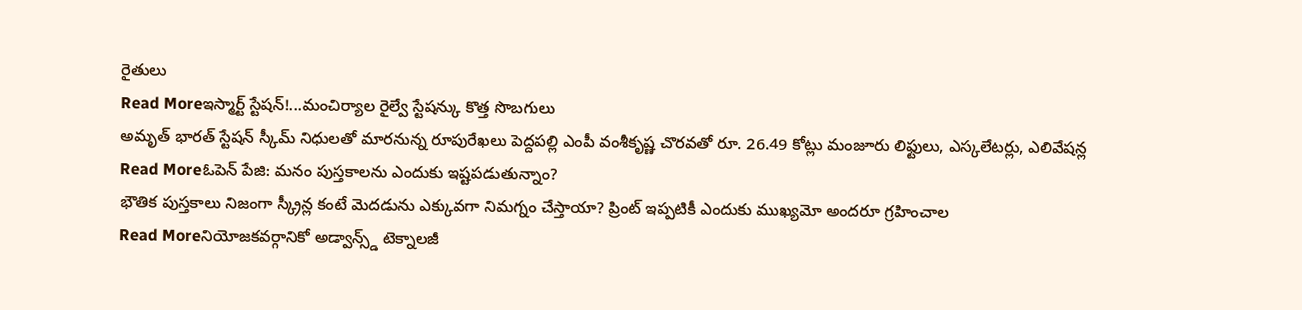రైతులు
Read Moreఇస్మార్ట్ స్టేషన్!...మంచిర్యాల రైల్వే స్టేషన్కు కొత్త సొబగులు
అమృత్ భారత్ స్టేషన్ స్కీమ్ నిధులతో మారనున్న రూపురేఖలు పెద్దపల్లి ఎంపీ వంశీకృష్ణ చొరవతో రూ. 26.49 కోట్లు మంజూరు లిఫ్టులు, ఎస్కలేటర్లు, ఎలివేషన్ల
Read Moreఓపెన్ పేజి: మనం పుస్తకాలను ఎందుకు ఇష్టపడుతున్నాం?
భౌతిక పుస్తకాలు నిజంగా స్క్రీన్ల కంటే మెదడును ఎక్కువగా నిమగ్నం చేస్తాయా? ప్రింట్ ఇప్పటికీ ఎందుకు ముఖ్యమో అందరూ గ్రహించాల
Read Moreనియోజకవర్గానికో అడ్వాన్స్డ్ టెక్నాలజీ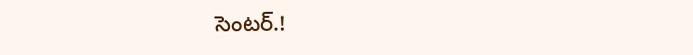సెంటర్.!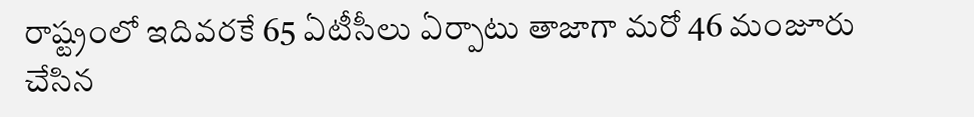రాష్ట్రంలో ఇదివరకే 65 ఏటీసీలు ఏర్పాటు తాజాగా మరో 46 మంజూరు చేసిన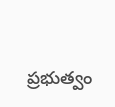ప్రభుత్వం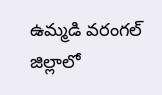ఉమ్మడి వరంగల్ జిల్లాలో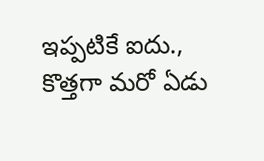ఇప్పటికే ఐదు., కొత్తగా మరో ఏడు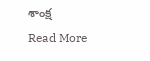శాంక్ష
Read More